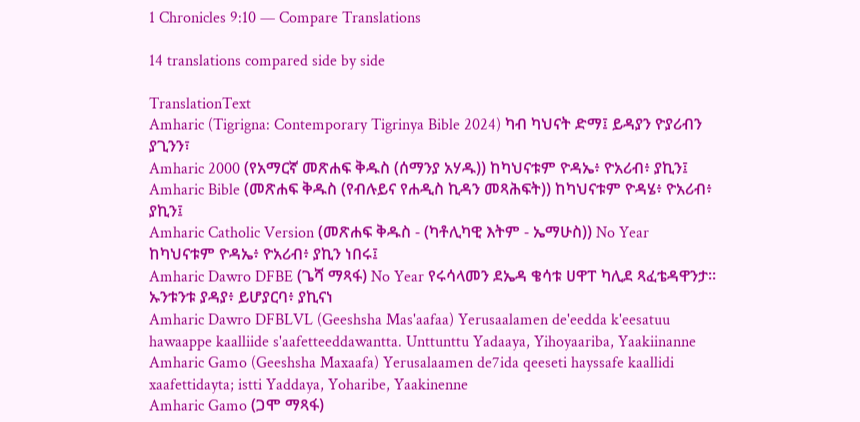1 Chronicles 9:10 — Compare Translations

14 translations compared side by side

TranslationText
Amharic (Tigrigna: Contemporary Tigrinya Bible 2024) ካብ ካህናት ድማ፤ ይዳያን ዮያሪብን ያጊንን፣
Amharic 2000 (የአማርኛ መጽሐፍ ቅዱስ (ሰማንያ አሃዱ)) ከካህናቱም ዮዳኤ፥ ዮአሪብ፥ ያኪን፤
Amharic Bible (መጽሐፍ ቅዱስ (የብሉይና የሐዲስ ኪዳን መጻሕፍት)) ከካህናቱም ዮዳሄ፥ ዮአሪብ፥ ያኪን፤
Amharic Catholic Version (መጽሐፍ ቅዱስ - (ካቶሊካዊ እትም - ኤማሁስ)) No Year ከካህናቱም ዮዳኤ፥ ዮአሪብ፥ ያኪን ነበሩ፤
Amharic Dawro DFBE (ጌሻ ማጻፋ) No Year የሩሳላመን ደኤዳ ቄሳቱ ሀዋፐ ካሊደ ጻፈቴዳዋንታ። ኡንቱንቱ ያዳያ፥ ይሆያርባ፥ ያኪናነ
Amharic Dawro DFBLVL (Geeshsha Mas'aafaa) Yerusaalamen de'eedda k'eesatuu hawaappe kaalliide s'aafetteeddawantta. Unttunttu Yadaaya, Yihoyaariba, Yaakiinanne
Amharic Gamo (Geeshsha Maxaafa) Yerusalaamen de7ida qeeseti hayssafe kaallidi xaafettidayta; istti Yaddaya, Yoharibe, Yaakinenne
Amharic Gamo (ጋሞ ማጻፋ)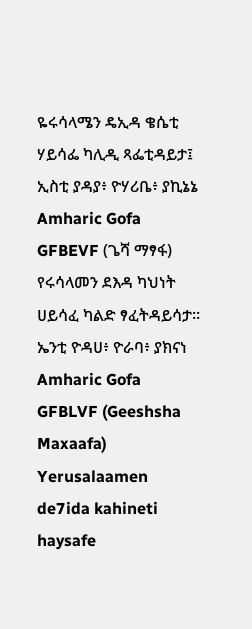ዬሩሳላሜን ዴኢዳ ቄሴቲ ሃይሳፌ ካሊዲ ጻፌቲዳይታ፤ ኢስቲ ያዳያ፥ ዮሃሪቤ፥ ያኪኔኔ
Amharic Gofa GFBEVF (ጌሻ ማፃፋ) የሩሳላመን ደእዳ ካህነት ሀይሳፈ ካልድ ፃፈትዳይሳታ። ኤንቲ ዮዳሀ፥ ዮራባ፥ ያክናነ
Amharic Gofa GFBLVF (Geeshsha Maxaafa) Yerusalaamen de7ida kahineti haysafe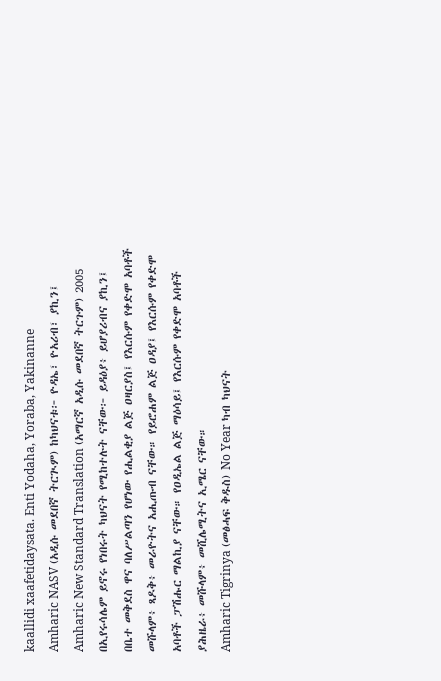kaallidi xaafetidaysata. Enti Yodaha, Yoraba, Yakinanne
Amharic NASV (አዲሱ መደበኛ ትርጒም) ከካህናቱ፦ ዮዳኤ፣ ዮአሪብ፣ ያኪን፤
Amharic New Standard Translation (አማርኛ አዲሱ መደበኛ ትርጉም) 2005 በኢየሩሳሌም ይኖሩ የነበሩት ካህናት የሚከተሉት ናቸው፦ ይዳዕያ፥ ይሆያሪብና ያኪን፤ በቤተ መቅደስ ዋና ባለሥልጣን የሆነው የሒልቂያ ልጅ ዐዛርያስ፤ የእርሱም የቀድሞ አባቶች መሹላም፥ ጻዶቅ፥ መራዮትና አሒጡብ ናቸው። የይሮሐም ልጅ ዐዳያ፤ የእርሱም የቀድሞ አባቶች ፓሽሑር ማልኪያ ናቸው። የዐዲኤል ልጅ ማዕሳይ፤ የእርሱም የቀድሞ አባቶች ያሕዜራ፥ መሹላም፥ መሺሌሚትና ኢሜር ናቸው።
Amharic Tigrinya (መፅሓፍ ቅዱስ) No Year ካብ ካህናት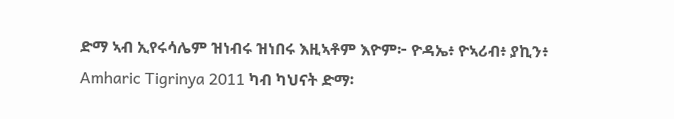ድማ ኣብ ኢየሩሳሌም ዝነብሩ ዝነበሩ እዚኣቶም እዮም፦ ዮዳኤ፥ ዮኣሪብ፥ ያኪን፥
Amharic Tigrinya 2011 ካብ ካህናት ድማ፡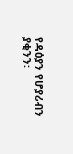የዳዕያን የሆያሪብን ያቂንን፡